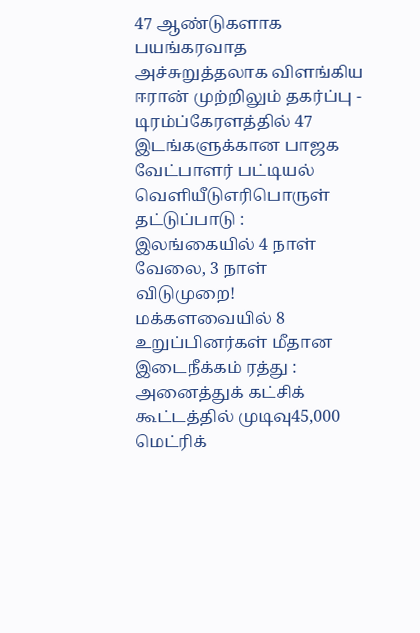47 ஆண்டுகளாக பயங்கரவாத அச்சுறுத்தலாக விளங்கிய ஈரான் முற்றிலும் தகர்ப்பு - டிரம்ப்கேரளத்தில் 47 இடங்களுக்கான பாஜக வேட்பாளர் பட்டியல் வெளியீடுஎரிபொருள் தட்டுப்பாடு : இலங்கையில் 4 நாள் வேலை, 3 நாள் விடுமுறை! மக்களவையில் 8 உறுப்பினர்கள் மீதான இடைநீக்கம் ரத்து : அனைத்துக் கட்சிக் கூட்டத்தில் முடிவு45,000 மெட்ரிக்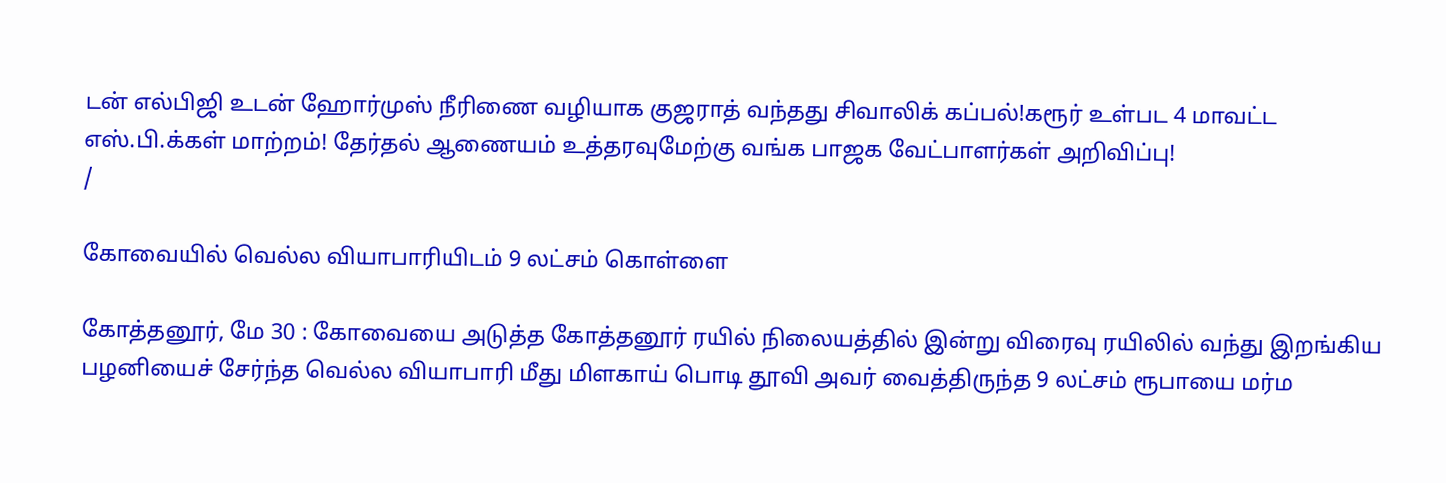டன் எல்பிஜி உடன் ஹோர்முஸ் நீரிணை வழியாக குஜராத் வந்தது சிவாலிக் கப்பல்!கரூர் உள்பட 4 மாவட்ட எஸ்.பி.க்கள் மாற்றம்! தேர்தல் ஆணையம் உத்தரவுமேற்கு வங்க பாஜக வேட்பாளர்கள் அறிவிப்பு!
/

கோவையில் வெல்ல வியாபாரியிடம் 9 லட்சம் கொள்ளை

கோத்தனூர், மே 30 : கோவையை அடுத்த கோத்தனூர் ரயில் நிலையத்தில் இன்று விரைவு ரயிலில் வந்து இறங்கிய பழனியைச் சேர்ந்த வெல்ல வியாபாரி மீது மிளகாய் பொடி தூவி அவர் வைத்திருந்த 9 லட்சம் ரூபாயை மர்ம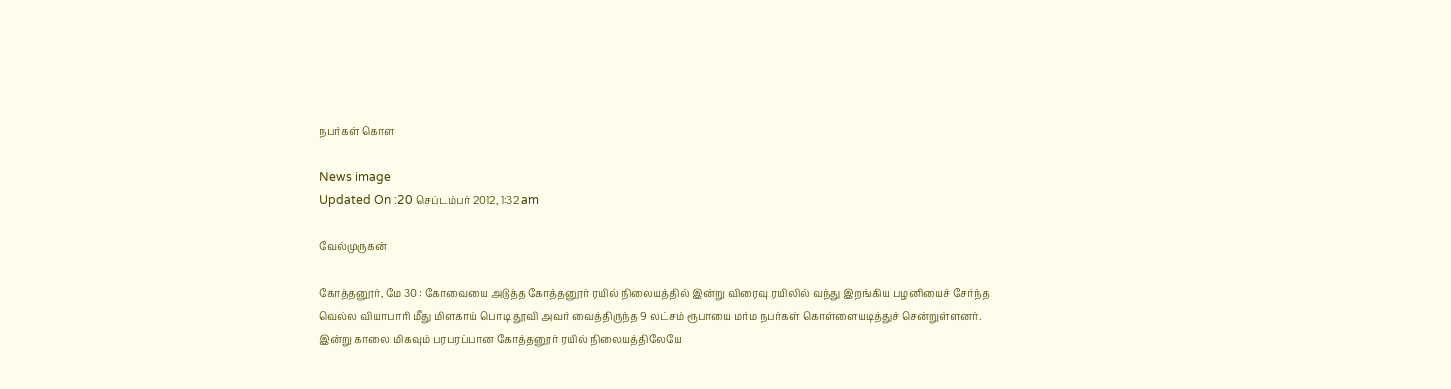நபர்கள் கொள

News image
Updated On :20 செப்டம்பர் 2012, 1:32 am

வேல்முருகன்

கோத்தனூர், மே 30 : கோவையை அடுத்த கோத்தனூர் ரயில் நிலையத்தில் இன்று விரைவு ரயிலில் வந்து இறங்கிய பழனியைச் சேர்ந்த வெல்ல வியாபாரி மீது மிளகாய் பொடி தூவி அவர் வைத்திருந்த 9 லட்சம் ரூபாயை மர்ம நபர்கள் கொள்ளையடித்துச் சென்றுள்ளனர். இன்று காலை மிகவும் பரபரப்பான கோத்தனூர் ரயில் நிலையத்திலேயே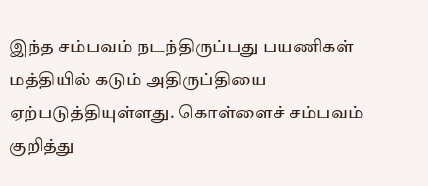இந்த சம்பவம் நடந்திருப்பது பயணிகள் மத்தியில் கடும் அதிருப்தியை ஏற்படுத்தியுள்ளது. கொள்ளைச் சம்பவம் குறித்து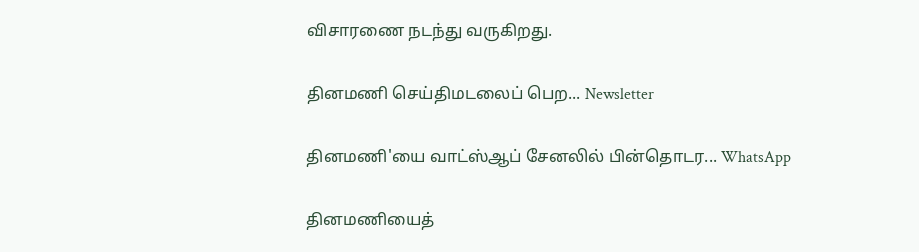விசாரணை நடந்து வருகிறது.

தினமணி செய்திமடலைப் பெற... Newsletter

தினமணி'யை வாட்ஸ்ஆப் சேனலில் பின்தொடர... WhatsApp

தினமணியைத்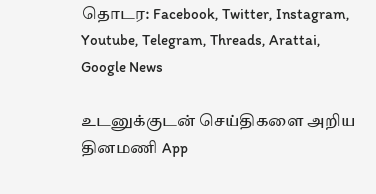தொடர: Facebook, Twitter, Instagram, Youtube, Telegram, Threads, Arattai, Google News

உடனுக்குடன் செய்திகளை அறிய தினமணி App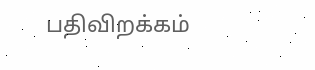பதிவிறக்கம்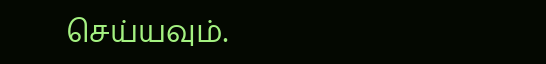செய்யவும்.